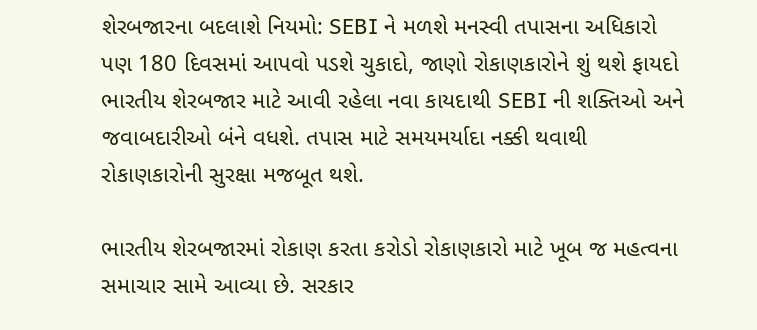શેરબજારના બદલાશે નિયમો: SEBI ને મળશે મનસ્વી તપાસના અધિકારો પણ 180 દિવસમાં આપવો પડશે ચુકાદો, જાણો રોકાણકારોને શું થશે ફાયદો
ભારતીય શેરબજાર માટે આવી રહેલા નવા કાયદાથી SEBI ની શક્તિઓ અને જવાબદારીઓ બંને વધશે. તપાસ માટે સમયમર્યાદા નક્કી થવાથી રોકાણકારોની સુરક્ષા મજબૂત થશે.

ભારતીય શેરબજારમાં રોકાણ કરતા કરોડો રોકાણકારો માટે ખૂબ જ મહત્વના સમાચાર સામે આવ્યા છે. સરકાર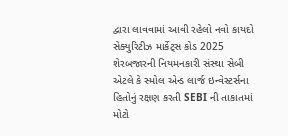દ્વારા લાવવામાં આવી રહેલો નવો કાયદો સેક્યુરિટીઝ માર્કેટ્સ કોડ 2025 શેરબજારની નિયમનકારી સંસ્થા સેબી એટલે કે સ્મોલ એન્ડ લાર્જ ઇન્વેસ્ટર્સના હિતોનું રક્ષણ કરતી SEBI ની તાકાતમાં મોટો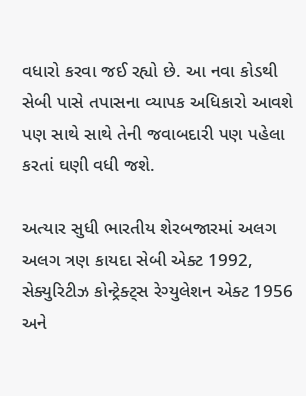વધારો કરવા જઈ રહ્યો છે. આ નવા કોડથી સેબી પાસે તપાસના વ્યાપક અધિકારો આવશે પણ સાથે સાથે તેની જવાબદારી પણ પહેલા કરતાં ઘણી વધી જશે.

અત્યાર સુધી ભારતીય શેરબજારમાં અલગ અલગ ત્રણ કાયદા સેબી એક્ટ 1992, સેક્યુરિટીઝ કોન્ટ્રેક્ટ્સ રેગ્યુલેશન એક્ટ 1956 અને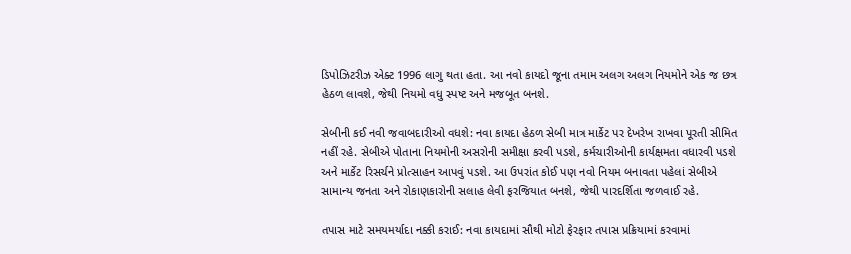ડિપોઝિટરીઝ એક્ટ 1996 લાગુ થતા હતા. આ નવો કાયદો જૂના તમામ અલગ અલગ નિયમોને એક જ છત્ર હેઠળ લાવશે, જેથી નિયમો વધુ સ્પષ્ટ અને મજબૂત બનશે.

સેબીની કઈ નવી જવાબદારીઓ વધશે: નવા કાયદા હેઠળ સેબી માત્ર માર્કેટ પર દેખરેખ રાખવા પૂરતી સીમિત નહીં રહે. સેબીએ પોતાના નિયમોની અસરોની સમીક્ષા કરવી પડશે, કર્મચારીઓની કાર્યક્ષમતા વધારવી પડશે અને માર્કેટ રિસર્ચને પ્રોત્સાહન આપવું પડશે. આ ઉપરાંત કોઈ પણ નવો નિયમ બનાવતા પહેલાં સેબીએ સામાન્ય જનતા અને રોકાણકારોની સલાહ લેવી ફરજિયાત બનશે, જેથી પારદર્શિતા જળવાઈ રહે.

તપાસ માટે સમયમર્યાદા નક્કી કરાઈ: નવા કાયદામાં સૌથી મોટો ફેરફાર તપાસ પ્રક્રિયામાં કરવામાં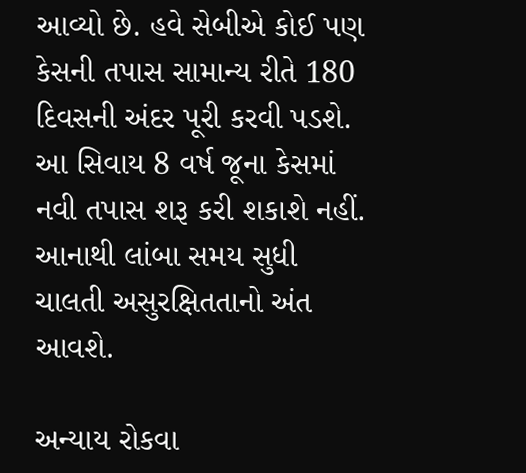આવ્યો છે. હવે સેબીએ કોઈ પણ કેસની તપાસ સામાન્ય રીતે 180 દિવસની અંદર પૂરી કરવી પડશે. આ સિવાય 8 વર્ષ જૂના કેસમાં નવી તપાસ શરૂ કરી શકાશે નહીં. આનાથી લાંબા સમય સુધી ચાલતી અસુરક્ષિતતાનો અંત આવશે.

અન્યાય રોકવા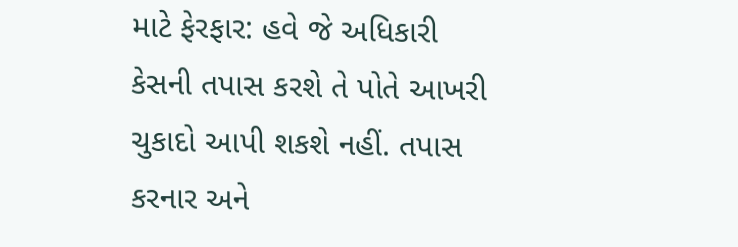માટે ફેરફાર: હવે જે અધિકારી કેસની તપાસ કરશે તે પોતે આખરી ચુકાદો આપી શકશે નહીં. તપાસ કરનાર અને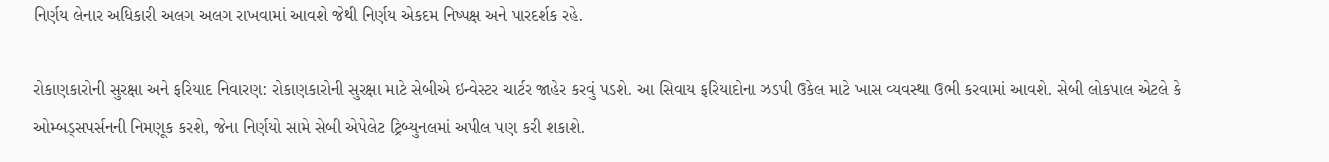નિર્ણય લેનાર અધિકારી અલગ અલગ રાખવામાં આવશે જેથી નિર્ણય એકદમ નિષ્પક્ષ અને પારદર્શક રહે.

રોકાણકારોની સુરક્ષા અને ફરિયાદ નિવારણ: રોકાણકારોની સુરક્ષા માટે સેબીએ ઇન્વેસ્ટર ચાર્ટર જાહેર કરવું પડશે. આ સિવાય ફરિયાદોના ઝડપી ઉકેલ માટે ખાસ વ્યવસ્થા ઉભી કરવામાં આવશે. સેબી લોકપાલ એટલે કે ઓમ્બડ્સપર્સનની નિમણૂક કરશે, જેના નિર્ણયો સામે સેબી એપેલેટ ટ્રિબ્યુનલમાં અપીલ પણ કરી શકાશે.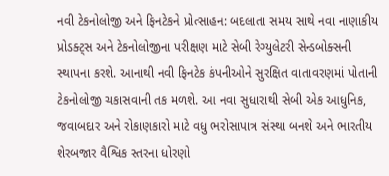નવી ટેકનોલોજી અને ફિનટેકને પ્રોત્સાહન: બદલાતા સમય સાથે નવા નાણાકીય પ્રોડક્ટ્સ અને ટેકનોલોજીના પરીક્ષણ માટે સેબી રેગ્યુલેટરી સેન્ડબોક્સની સ્થાપના કરશે. આનાથી નવી ફિનટેક કંપનીઓને સુરક્ષિત વાતાવરણમાં પોતાની ટેકનોલોજી ચકાસવાની તક મળશે. આ નવા સુધારાથી સેબી એક આધુનિક, જવાબદાર અને રોકાણકારો માટે વધુ ભરોસાપાત્ર સંસ્થા બનશે અને ભારતીય શેરબજાર વૈશ્વિક સ્તરના ધોરણો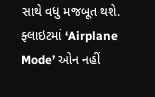સાથે વધુ મજબૂત થશે.
ફ્લાઇટમાં ‘Airplane Mode’ ઓન નહીં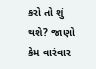કરો તો શું થશે? જાણો કેમ વારંવાર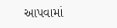આપવામાં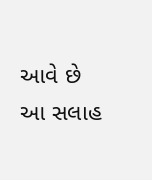આવે છે આ સલાહ